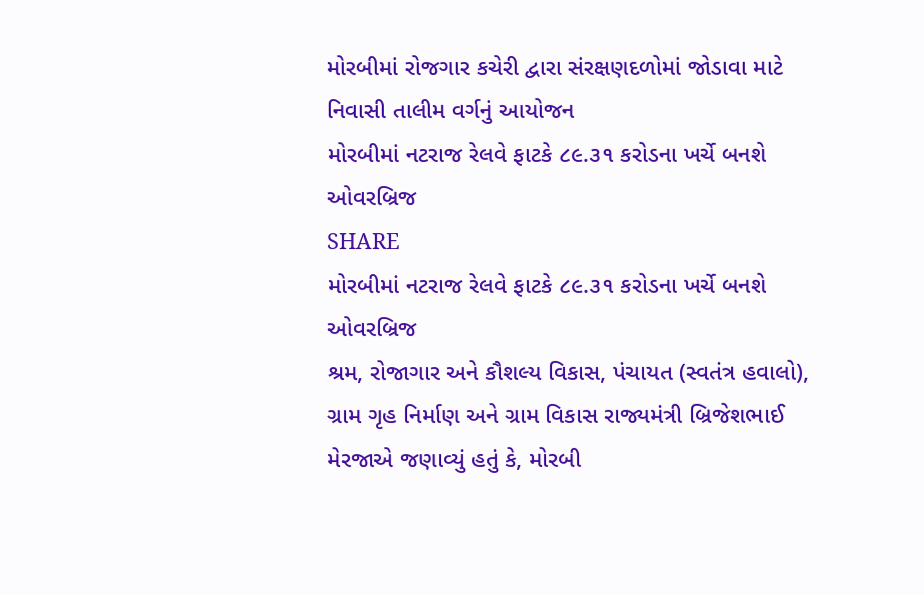મોરબીમાં રોજગાર કચેરી દ્વારા સંરક્ષણદળોમાં જોડાવા માટે નિવાસી તાલીમ વર્ગનું આયોજન
મોરબીમાં નટરાજ રેલવે ફાટકે ૮૯.૩૧ કરોડના ખર્ચે બનશે ઓવરબ્રિજ
SHARE
મોરબીમાં નટરાજ રેલવે ફાટકે ૮૯.૩૧ કરોડના ખર્ચે બનશે ઓવરબ્રિજ
શ્રમ, રોજાગાર અને કૌશલ્ય વિકાસ, પંચાયત (સ્વતંત્ર હવાલો), ગ્રામ ગૃહ નિર્માણ અને ગ્રામ વિકાસ રાજ્યમંત્રી બ્રિજેશભાઈ મેરજાએ જણાવ્યું હતું કે, મોરબી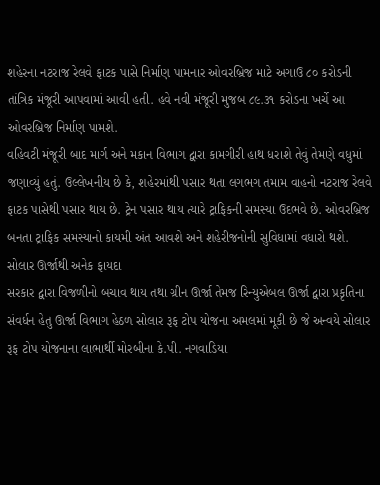શહેરના નટરાજ રેલવે ફાટક પાસે નિર્માણ પામનાર ઓવરબ્રિજ માટે અગાઉ ૮૦ કરોડની તાંત્રિક મંજૂરી આપવામાં આવી હતી. હવે નવી મંજૂરી મુજબ ૮૯.૩૧ કરોડના ખર્ચે આ ઓવરબ્રિજ નિર્માણ પામશે.
વહિવટી મંજૂરી બાદ માર્ગ અને મકાન વિભાગ દ્વારા કામગીરી હાથ ધરાશે તેવું તેમણે વધુમાં જણાવ્યું હતું. ઉલ્લેખનીય છે કે, શહેરમાંથી પસાર થતા લગભગ તમામ વાહનો નટરાજ રેલવે ફાટક પાસેથી પસાર થાય છે. ટ્રેન પસાર થાય ત્યારે ટ્રાફિકની સમસ્યા ઉદભવે છે. ઓવરબ્રિજ બનતા ટ્રાફિક સમસ્યાનો કાયમી અંત આવશે અને શહેરીજનોની સુવિધામાં વધારો થશે.
સોલાર ઊર્જાથી અનેક ફાયદા
સરકાર દ્વારા વિજળીનો બચાવ થાય તથા ગ્રીન ઊર્જા તેમજ રિન્યુએબલ ઊર્જા દ્વારા પ્રકૃતિના સંવર્ધન હેતુ ઊર્જા વિભાગ હેઠળ સોલાર રૂફ ટોપ યોજના અમલમાં મૂકી છે જે અન્વયે સોલાર રૂફ ટોપ યોજનાના લાભાર્થી મોરબીના કે.પી. નગવાડિયા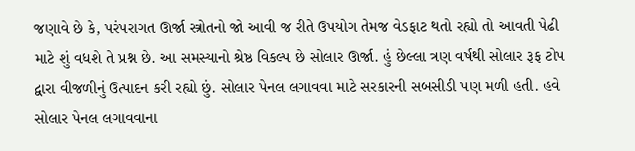જણાવે છે કે, પરંપરાગત ઊર્જા સ્ત્રોતનો જો આવી જ રીતે ઉપયોગ તેમજ વેડફાટ થતો રહ્યો તો આવતી પેઢી માટે શું વધશે તે પ્રશ્ન છે. આ સમસ્યાનો શ્રેષ્ઠ વિકલ્પ છે સોલાર ઊર્જા. હું છેલ્લા ત્રણ વર્ષથી સોલાર રૂફ ટોપ દ્વારા વીજળીનું ઉત્પાદન કરી રહ્યો છું. સોલાર પેનલ લગાવવા માટે સરકારની સબસીડી પણ મળી હતી. હવે સોલાર પેનલ લગાવવાના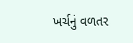ખર્ચનું વળતર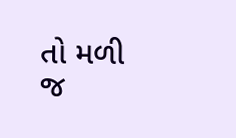તો મળી જ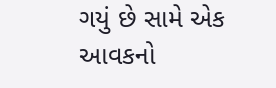ગયું છે સામે એક આવકનો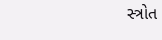સ્ત્રોત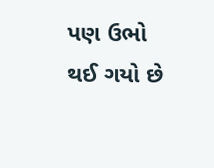પણ ઉભો થઈ ગયો છે